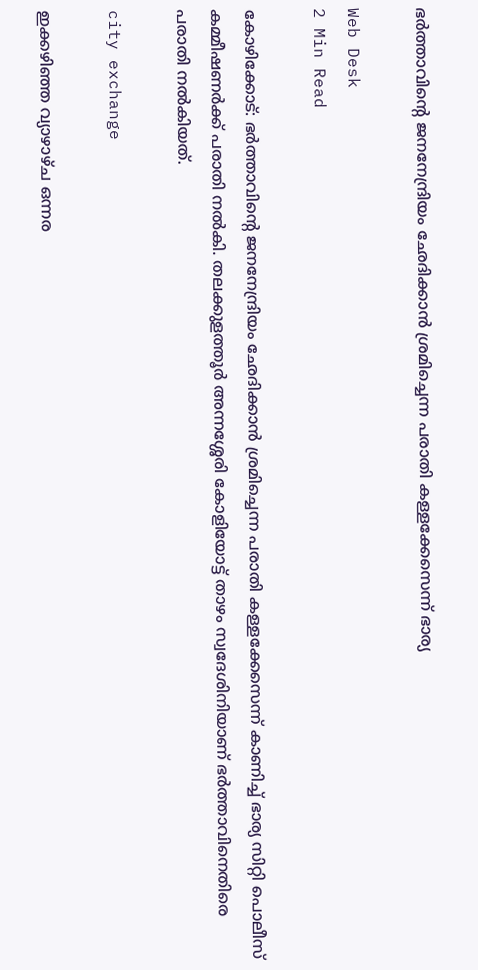ഭര്‍ത്താവിന്റെ ജനനേന്ദ്രിയം ഛേദിക്കാന്‍ ശ്രമിച്ചെന്ന പരാതി കള്ളക്കേസെന്ന് ഭാര്യ

Web Desk
2 Min Read

കോഴിക്കോട്: ഭര്‍ത്താവിന്റെ ജനനേന്ദ്രിയം ഛേദിക്കാന്‍ ശ്രമിച്ചെന്ന പരാതി കള്ളക്കേസെന്ന് കാണിച്ച് ഭാര്യ സിറ്റി പൊലീസ് കമ്മീഷണര്‍ക്ക് പരാതി നല്‍കി. തലക്കുളത്തൂര്‍ അന്നശ്ശേരി കോളിയോട്ട് താഴം സ്വദേശിനിയാണ് ഭര്‍ത്താവിനെതിരെ പരാതി നല്‍കിയത്.

city exchange

ഇക്കഴിഞ്ഞ വ്യാഴാഴ്ച ഒന്നര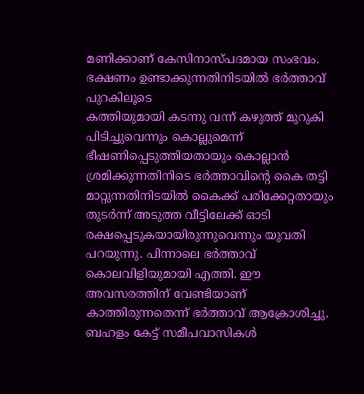മണിക്കാണ് കേസിനാസ്പദമായ സംഭവം. ഭക്ഷണം ഉണ്ടാക്കുന്നതിനിടയില്‍ ഭര്‍ത്താവ് പുറകിലൂടെ
കത്തിയുമായി കടന്നു വന്ന് കഴുത്ത് മുറുകി പിടിച്ചുവെന്നും കൊല്ലുമെന്ന് ഭീഷണിപ്പെടുത്തിയതായും കൊല്ലാന്‍ ശ്രമിക്കുന്നതിനിടെ ഭര്‍ത്താവിന്റെ കൈ തട്ടി മാറ്റുന്നതിനിടയില്‍ കൈക്ക് പരിക്കേറ്റതായും തുടര്‍ന്ന് അടുത്ത വീട്ടിലേക്ക് ഓടി രക്ഷപ്പെടുകയായിരുന്നുവെന്നും യുവതി പറയുന്നു. പിന്നാലെ ഭര്‍ത്താവ് കൊലവിളിയുമായി എത്തി. ഈ അവസരത്തിന് വേണ്ടിയാണ് കാത്തിരുന്നതെന്ന് ഭര്‍ത്താവ് ആക്രോശിച്ചു.
ബഹളം കേട്ട് സമീപവാസികള്‍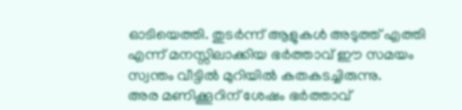ഓടിയെത്തി. തുടര്‍ന്ന് ആളുകള്‍ അടുത്ത് എത്തി എന്ന് മനസ്സിലാക്കിയ ഭര്‍ത്താവ് ഈ സമയം സ്വന്തം വീട്ടില്‍ മുറിയില്‍ കതകടച്ചിരുന്നു.
അര മണിക്കൂറിന് ശേഷം ഭര്‍ത്താവ്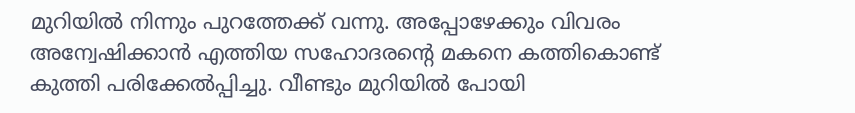മുറിയില്‍ നിന്നും പുറത്തേക്ക് വന്നു. അപ്പോഴേക്കും വിവരം അന്വേഷിക്കാന്‍ എത്തിയ സഹോദരന്റെ മകനെ കത്തികൊണ്ട് കുത്തി പരിക്കേല്‍പ്പിച്ചു. വീണ്ടും മുറിയില്‍ പോയി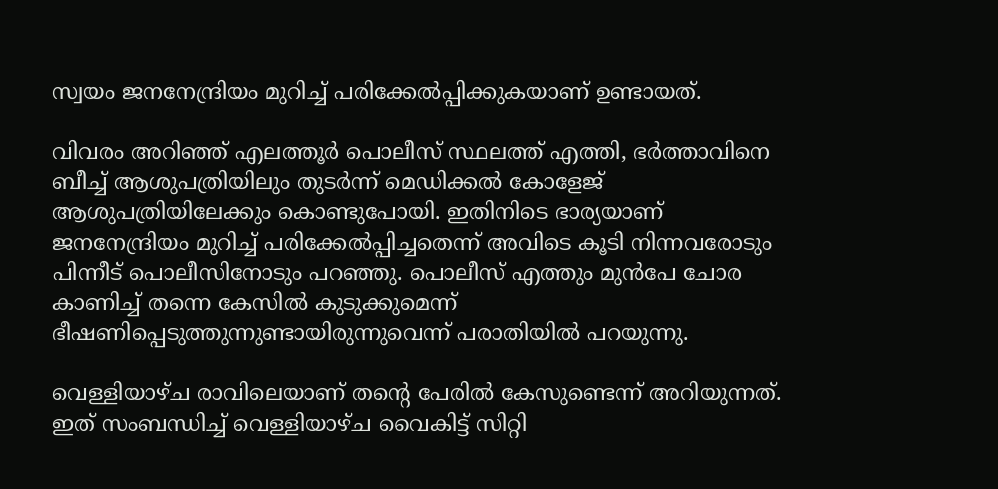സ്വയം ജനനേന്ദ്രിയം മുറിച്ച് പരിക്കേല്‍പ്പിക്കുകയാണ് ഉണ്ടായത്.

വിവരം അറിഞ്ഞ് എലത്തൂര്‍ പൊലീസ് സ്ഥലത്ത് എത്തി, ഭര്‍ത്താവിനെ ബീച്ച് ആശുപത്രിയിലും തുടര്‍ന്ന് മെഡിക്കല്‍ കോളേജ് ആശുപത്രിയിലേക്കും കൊണ്ടുപോയി. ഇതിനിടെ ഭാര്യയാണ് ജനനേന്ദ്രിയം മുറിച്ച് പരിക്കേല്‍പ്പിച്ചതെന്ന് അവിടെ കൂടി നിന്നവരോടും പിന്നീട് പൊലീസിനോടും പറഞ്ഞു. പൊലീസ് എത്തും മുന്‍പേ ചോര കാണിച്ച് തന്നെ കേസില്‍ കുടുക്കുമെന്ന് ഭീഷണിപ്പെടുത്തുന്നുണ്ടായിരുന്നുവെന്ന് പരാതിയില്‍ പറയുന്നു.

വെള്ളിയാഴ്ച രാവിലെയാണ് തന്റെ പേരില്‍ കേസുണ്ടെന്ന് അറിയുന്നത്. ഇത് സംബന്ധിച്ച് വെള്ളിയാഴ്ച വൈകിട്ട് സിറ്റി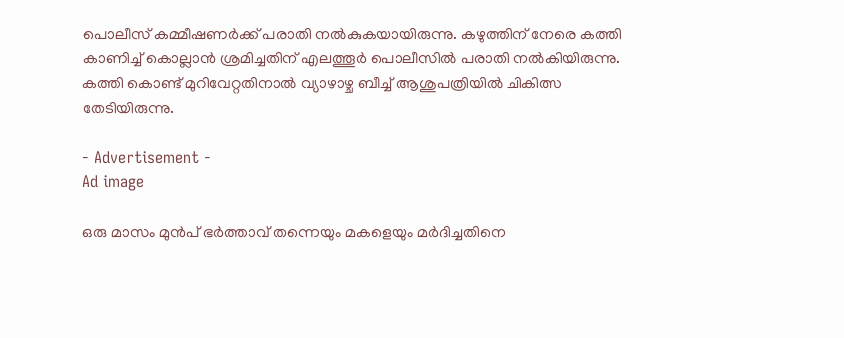പൊലീസ് കമ്മീഷണര്‍ക്ക് പരാതി നല്‍കുകയായിരുന്നു. കഴുത്തിന് നേരെ കത്തി കാണിച്ച് കൊല്ലാന്‍ ശ്രമിച്ചതിന് എലത്തൂര്‍ പൊലീസില്‍ പരാതി നല്‍കിയിരുന്നു. കത്തി കൊണ്ട് മുറിവേറ്റതിനാല്‍ വ്യാഴാഴ്ച ബീച്ച് ആശുപത്രിയില്‍ ചികിത്സ തേടിയിരുന്നു.

- Advertisement -
Ad image

ഒരു മാസം മുന്‍പ് ഭര്‍ത്താവ് തന്നെയും മകളെയും മര്‍ദിച്ചതിനെ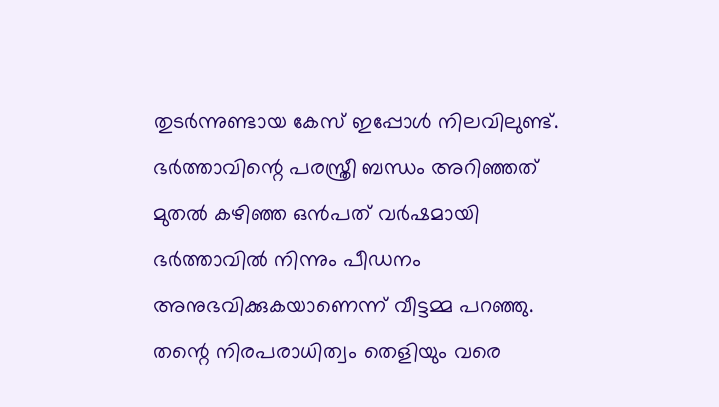തുടര്‍ന്നുണ്ടായ കേസ് ഇപ്പോള്‍ നിലവിലുണ്ട്. ഭര്‍ത്താവിന്റെ പരസ്ത്രീ ബന്ധം അറിഞ്ഞത് മുതല്‍ കഴിഞ്ഞ ഒന്‍പത് വര്‍ഷമായി ഭര്‍ത്താവില്‍ നിന്നും പീഡനം അനുഭവിക്കുകയാണെന്ന് വീട്ടമ്മ പറഞ്ഞു. തന്റെ നിരപരാധിത്വം തെളിയും വരെ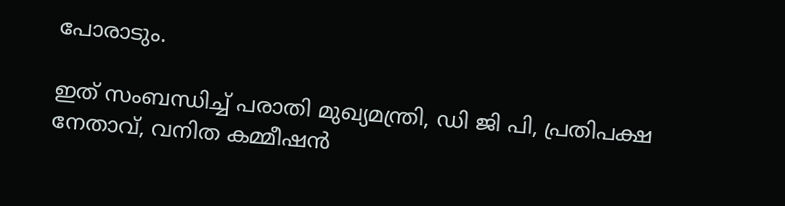പോരാടും.

ഇത് സംബന്ധിച്ച് പരാതി മുഖ്യമന്ത്രി, ഡി ജി പി, പ്രതിപക്ഷ നേതാവ്, വനിത കമ്മീഷന്‍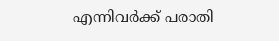എന്നിവര്‍ക്ക് പരാതി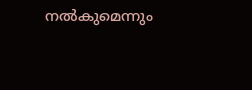നല്‍കുമെന്നും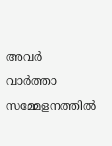അവര്‍ വാര്‍ത്താ സമ്മേളനത്തില്‍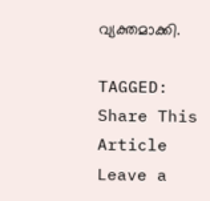വ്യക്തമാക്കി.

TAGGED:
Share This Article
Leave a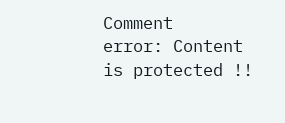Comment
error: Content is protected !!